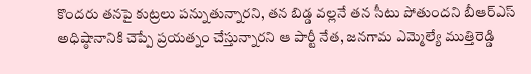కొందరు తనపై కుట్రలు పన్నుతున్నారని, తన బిడ్డ వల్లనే తన సీటు పోతుందని బీఆర్ఎస్ అధిష్ఠానానికి చెప్పే ప్రయత్నం చేస్తున్నారని ఆ పార్టీ నేత, జనగామ ఎమ్మెల్యే ముత్తిరెడ్డి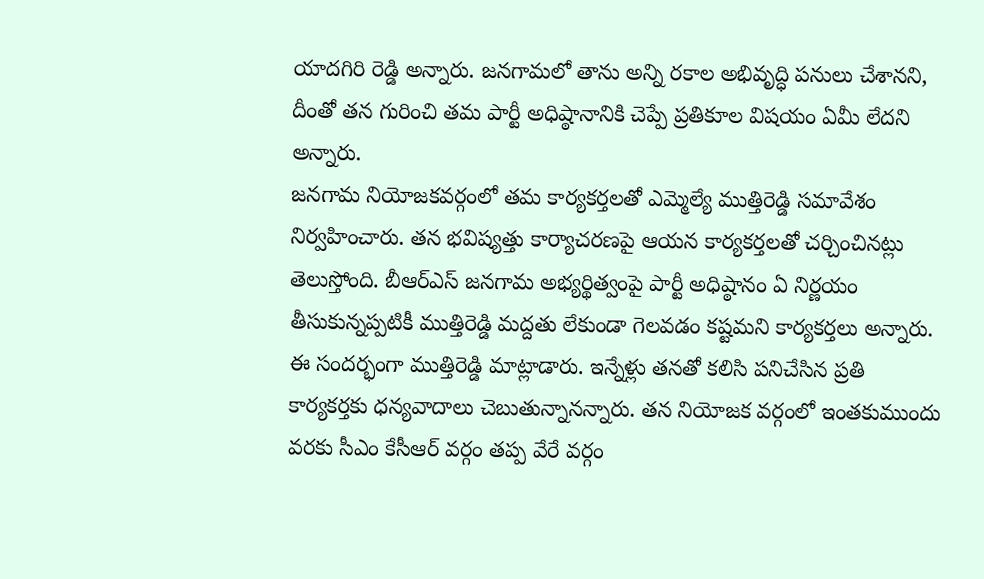యాదగిరి రెడ్డి అన్నారు. జనగామలో తాను అన్ని రకాల అభివృద్ధి పనులు చేశానని, దీంతో తన గురించి తమ పార్టీ అధిష్ఠానానికి చెప్పే ప్రతికూల విషయం ఏమీ లేదని అన్నారు.
జనగామ నియోజకవర్గంలో తమ కార్యకర్తలతో ఎమ్మెల్యే ముత్తిరెడ్డి సమావేశం నిర్వహించారు. తన భవిష్యత్తు కార్యాచరణపై ఆయన కార్యకర్తలతో చర్చించినట్లు తెలుస్తోంది. బీఆర్ఎస్ జనగామ అభ్యర్థిత్వంపై పార్టీ అధిష్ఠానం ఏ నిర్ణయం తీసుకున్నప్పటికీ ముత్తిరెడ్డి మద్దతు లేకుండా గెలవడం కష్టమని కార్యకర్తలు అన్నారు.
ఈ సందర్భంగా ముత్తిరెడ్డి మాట్లాడారు. ఇన్నేళ్లు తనతో కలిసి పనిచేసిన ప్రతి కార్యకర్తకు ధన్యవాదాలు చెబుతున్నానన్నారు. తన నియోజక వర్గంలో ఇంతకుముందు వరకు సీఎం కేసీఆర్ వర్గం తప్ప వేరే వర్గం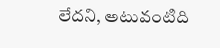లేదని, అటువంటిది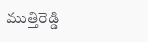ముత్తిరెడ్డి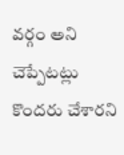వర్గం అని చెప్పేటట్లు కొందరు చేశారని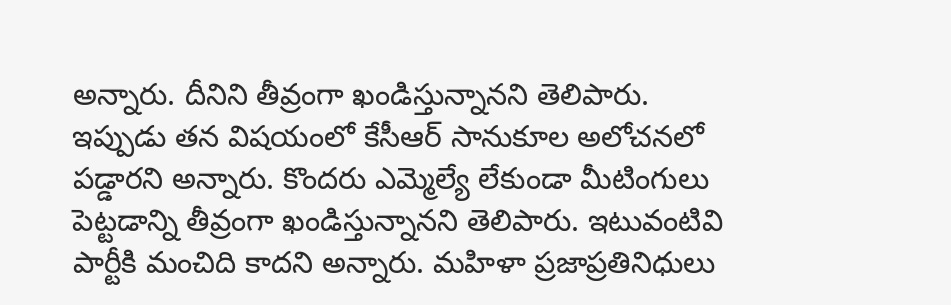అన్నారు. దీనిని తీవ్రంగా ఖండిస్తున్నానని తెలిపారు.
ఇప్పుడు తన విషయంలో కేసీఆర్ సానుకూల అలోచనలో పడ్డారని అన్నారు. కొందరు ఎమ్మెల్యే లేకుండా మీటింగులు పెట్టడాన్ని తీవ్రంగా ఖండిస్తున్నానని తెలిపారు. ఇటువంటివి పార్టీకి మంచిది కాదని అన్నారు. మహిళా ప్రజాప్రతినిధులు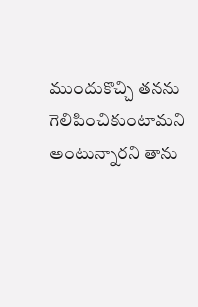ముందుకొచ్చి తనను గెలిపించికుంటామని అంటున్నారని తాను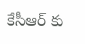కేసీఆర్ కు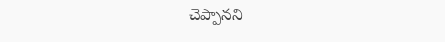చెప్పానని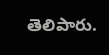తెలిపారు.